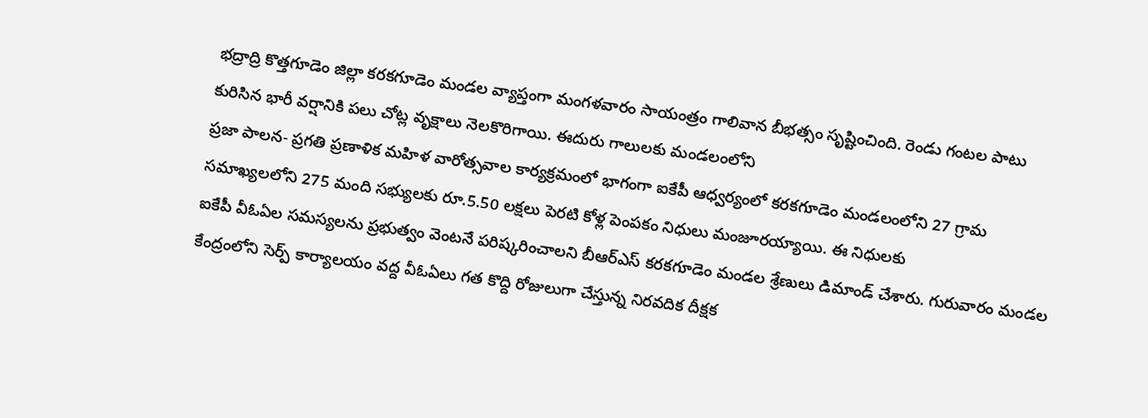భద్రాద్రి కొత్తగూడెం జిల్లా కరకగూడెం మండల వ్యాప్తంగా మంగళవారం సాయంత్రం గాలివాన బీభత్సం సృష్టించింది. రెండు గంటల పాటు కురిసిన భారీ వర్షానికి పలు చోట్ల వృక్షాలు నెలకొరిగాయి. ఈదురు గాలులకు మండలంలోని
ప్రజా పాలన- ప్రగతి ప్రణాళిక మహిళ వారోత్సవాల కార్యక్రమంలో భాగంగా ఐకేపీ ఆధ్వర్యంలో కరకగూడెం మండలంలోని 27 గ్రామ సమాఖ్యలలోని 275 మంది సభ్యులకు రూ.5.50 లక్షలు పెరటి కోళ్ల పెంపకం నిధులు మంజూరయ్యాయి. ఈ నిధులకు
ఐకేపీ వీఓఏల సమస్యలను ప్రభుత్వం వెంటనే పరిష్కరించాలని బీఆర్ఎస్ కరకగూడెం మండల శ్రేణులు డిమాండ్ చేశారు. గురువారం మండల కేంద్రంలోని సెర్ప్ కార్యాలయం వద్ద వీఓఏలు గత కొద్ది రోజులుగా చేస్తున్న నిరవదిక దీక్షక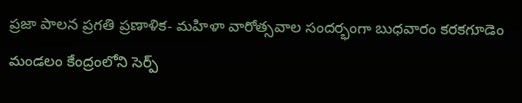ప్రజా పాలన ప్రగతి ప్రణాళిక- మహిళా వారోత్సవాల సందర్భంగా బుధవారం కరకగూడెం మండలం కేంద్రంలోని సెర్ప్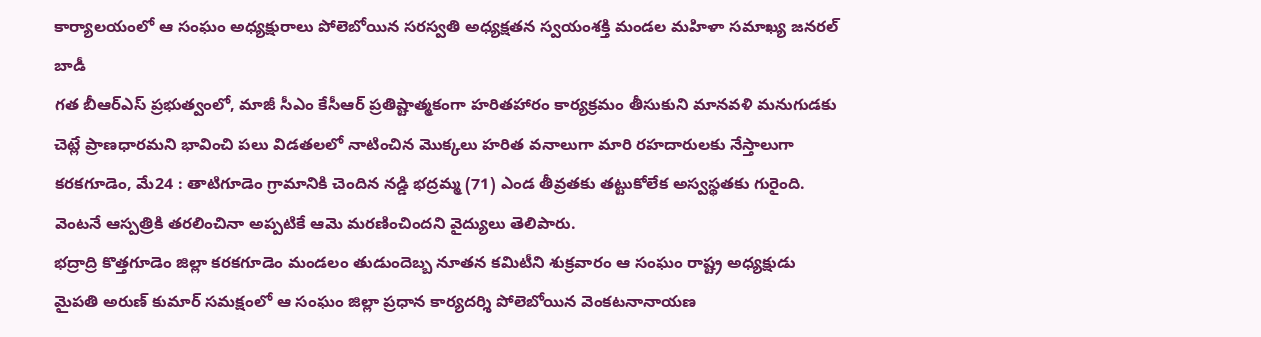కార్యాలయంలో ఆ సంఘం అధ్యక్షురాలు పోలెబోయిన సరస్వతి అధ్యక్షతన స్వయంశక్తి మండల మహిళా సమాఖ్య జనరల్ బాడీ
గత బీఆర్ఎస్ ప్రభుత్వంలో, మాజీ సీఎం కేసీఆర్ ప్రతిష్టాత్మకంగా హరితహారం కార్యక్రమం తీసుకుని మానవళి మనుగుడకు చెట్లే ప్రాణధారమని భావించి పలు విడతలలో నాటించిన మొక్కలు హరిత వనాలుగా మారి రహదారులకు నేస్తాలుగా
కరకగూడెం, మే24 : తాటిగూడెం గ్రామానికి చెందిన నడ్డి భద్రమ్మ (71) ఎండ తీవ్రతకు తట్టుకోలేక అస్వస్థతకు గురైంది. వెంటనే ఆస్పత్రికి తరలించినా అప్పటికే ఆమె మరణించిందని వైద్యులు తెలిపారు.
భద్రాద్రి కొత్తగూడెం జిల్లా కరకగూడెం మండలం తుడుందెబ్బ నూతన కమిటీని శుక్రవారం ఆ సంఘం రాష్ట్ర అధ్యక్షుడు మైపతి అరుణ్ కుమార్ సమక్షంలో ఆ సంఘం జిల్లా ప్రధాన కార్యదర్శి పోలెబోయిన వెంకటనానాయణ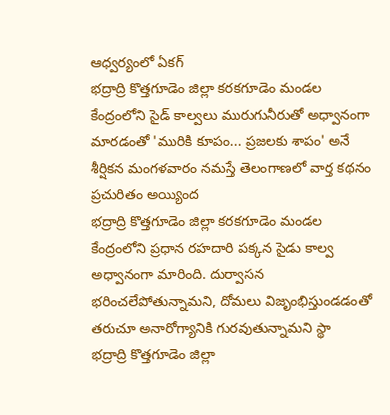ఆధ్వర్యంలో ఏకగ్
భద్రాద్రి కొత్తగూడెం జిల్లా కరకగూడెం మండల కేంద్రంలోని సైడ్ కాల్వలు మురుగునీరుతో అధ్వానంగా మారడంతో 'మురికి కూపం... ప్రజలకు శాపం' అనే శీర్షికన మంగళవారం నమస్తే తెలంగాణలో వార్త కథనం ప్రచురితం అయ్యింద
భద్రాద్రి కొత్తగూడెం జిల్లా కరకగూడెం మండల కేంద్రంలోని ప్రధాన రహదారి పక్కన సైడు కాల్వ అధ్వానంగా మారింది. దుర్వాసన భరించలేపోతున్నామని, దోమలు విజృంభిస్తుండడంతో తరుచూ అనారోగ్యానికి గురవుతున్నామని స్థా
భద్రాద్రి కొత్తగూడెం జిల్లా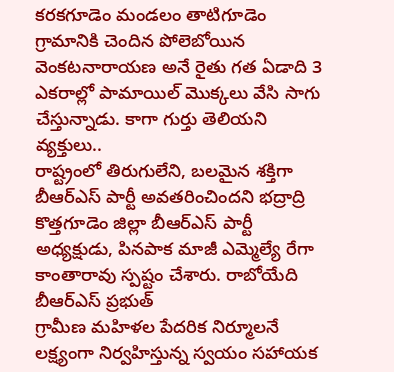కరకగూడెం మండలం తాటిగూడెం గ్రామానికి చెందిన పోలెబోయిన వెంకటనారాయణ అనే రైతు గత ఏడాది 3 ఎకరాల్లో పామాయిల్ మొక్కలు వేసి సాగు చేస్తున్నాడు. కాగా గుర్తు తెలియని వ్యక్తులు..
రాష్ట్రంలో తిరుగులేని, బలమైన శక్తిగా బీఆర్ఎస్ పార్టీ అవతరించిందని భద్రాద్రి కొత్తగూడెం జిల్లా బీఆర్ఎస్ పార్టీ అధ్యక్షుడు, పినపాక మాజీ ఎమ్మెల్యే రేగా కాంతారావు స్పష్టం చేశారు. రాబోయేది బీఆర్ఎస్ ప్రభుత్
గ్రామీణ మహిళల పేదరిక నిర్మూలనే లక్ష్యంగా నిర్వహిస్తున్న స్వయం సహాయక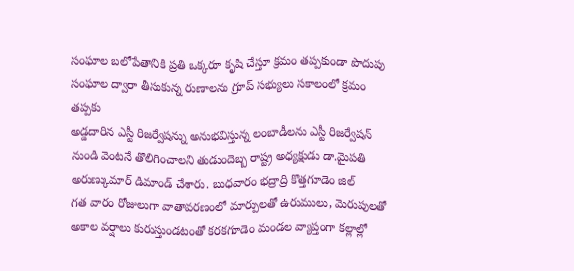సంఘాల బలోపేతానికి ప్రతి ఒక్కరూ కృషి చేస్తూ క్రమం తప్పకుండా పొదుపు సంఘాల ద్వారా తీసుకున్న రుణాలను గ్రూప్ సభ్యులు సకాలంలో క్రమం తప్పకు
అడ్డదారిన ఎస్టీ రిజర్వేషన్ను అనుభవిస్తున్న లంబాడీలను ఎస్టీ రిజర్వేషన్ నుండి వెంటనే తొలిగించాలని తుడుందెబ్బ రాష్ట్ర అధ్యక్షుడు డా.మైపతి అరుణ్కుమార్ డిమాండ్ చేశారు. బుధవారం భద్రాద్రి కొత్తగూడెం జిల్
గత వారం రోజులుగా వాతావరణంలో మార్పులతో ఉరుములు, మెరుపులతో అకాల వర్షాలు కురుస్తుండటంతో కరకగూడెం మండల వ్యాప్తంగా కల్లాల్లో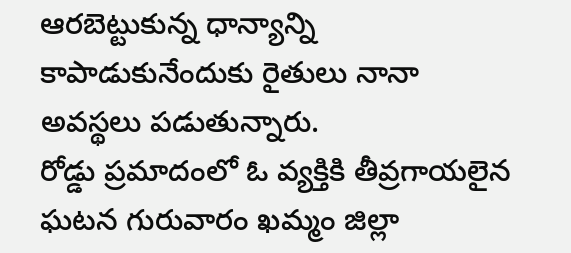ఆరబెట్టుకున్న ధాన్యాన్ని కాపాడుకునేందుకు రైతులు నానా అవస్థలు పడుతున్నారు.
రోడ్డు ప్రమాదంలో ఓ వ్యక్తికి తీవ్రగాయలైన ఘటన గురువారం ఖమ్మం జిల్లా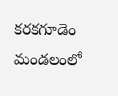కరకగూడెం మండలంలో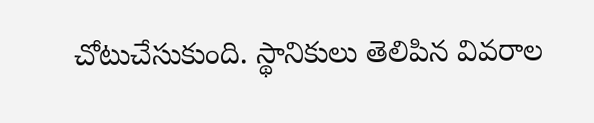చోటుచేసుకుంది. స్థానికులు తెలిపిన వివరాల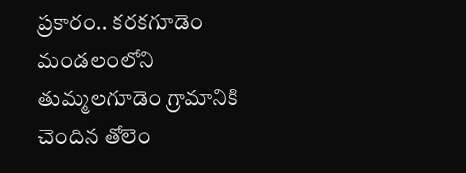ప్రకారం.. కరకగూడెం మండలంలోని తుమ్మలగూడెం గ్రామానికి చెందిన తోలెం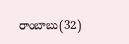రాంబాబు(32)